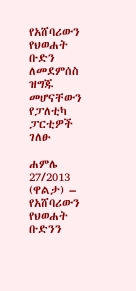የአሸባሪውን የህወሐት ቡድን ለመደምሰስ ዝግጁ መሆናቸውን የፓለቲካ ፓርቲዎች ገለፁ

ሐምሌ 27/2013 (ዋልታ) – የአሸባሪውን የህወሐት ቡድንን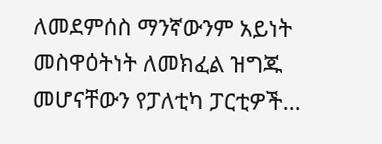ለመደምሰስ ማንኛውንም አይነት መስዋዕትነት ለመክፈል ዝግጁ መሆናቸውን የፓለቲካ ፓርቲዎች…